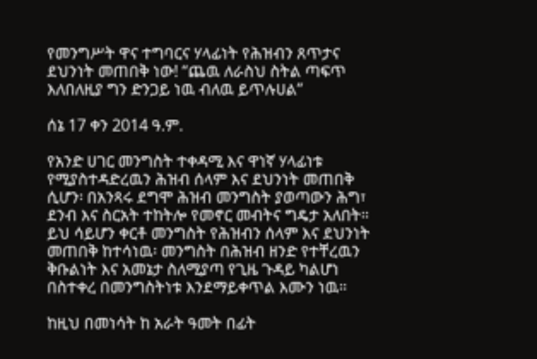የመንግሥት ዋና ተግባርና ሃላፊነት የሕዝብን ጸጥታና ደህንነት መጠበቅ ነው! “ጨዉ ለራስህ ስትል ጣፍጥ እለበለዚያ ግን ድንጋይ ነዉ ብለዉ ይጥሉሀል”

ሰኔ 17 ቀን 2014 ዓ.ም.

የአንድ ሀገር መንግስት ተቀዳሚ እና ዋነኛ ሃላፊነቱ የሚያስተዳድረዉን ሕዝብ ሰላም እና ደህንነት መጠበቅ ሲሆን፡ በአንጻሩ ደግሞ ሕዝብ መንግስት ያወጣውን ሕግ፣ ደንብ እና ስርአት ተከትሎ የመኖር መብትና ግዴታ አለበት። ይህ ሳይሆን ቀርቶ መንግስት የሕዝብን ሰላም እና ደህንነት መጠበቅ ከተሳነዉ፡ መንግስት በሕዝብ ዘንድ የተቸረዉን ቅቡልነት እና አመኔታ ስለሚያጣ የጊዜ ጉዳይ ካልሆነ በስተቀረ በመንግስትነቱ እንደማይቀጥል እሙን ነዉ።

ከዚህ በመነሳት ከ አራት ዓመት በፊት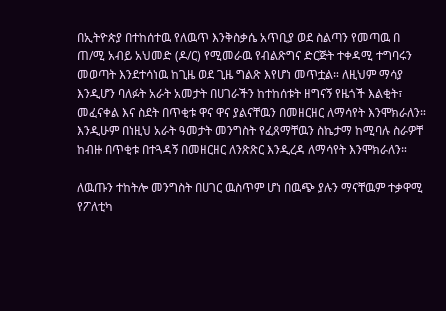በኢትዮጵያ በተከሰተዉ የለዉጥ እንቅስቃሴ አጥቢያ ወደ ስልጣን የመጣዉ በ ጠ/ሚ አብይ አህመድ (ዶ/ር) የሚመራዉ የብልጽግና ድርጅት ተቀዳሚ ተግባሩን መወጣት እንደተሳነዉ ከጊዜ ወደ ጊዜ ግልጽ እየሆነ መጥቷል። ለዚህም ማሳያ እንዲሆን ባለፉት አራት አመታት በሀገራችን ከተከሰቱት ዘግናኝ የዜጎች እልቂት፣ መፈናቀል እና ስደት በጥቂቱ ዋና ዋና ያልናቸዉን በመዘርዘር ለማሳየት እንሞክራለን። እንዲሁም በነዚህ አራት ዓመታት መንግስት የፈጸማቸዉን ስኬታማ ከሚባሉ ስራዎቸ ከብዙ በጥቂቱ በተጓዳኝ በመዘርዘር ለንጽጽር እንዲረዳ ለማሳየት እንሞክራለን።

ለዉጡን ተከትሎ መንግስት በሀገር ዉስጥም ሆነ በዉጭ ያሉን ማናቸዉም ተቃዋሚ የፖለቲካ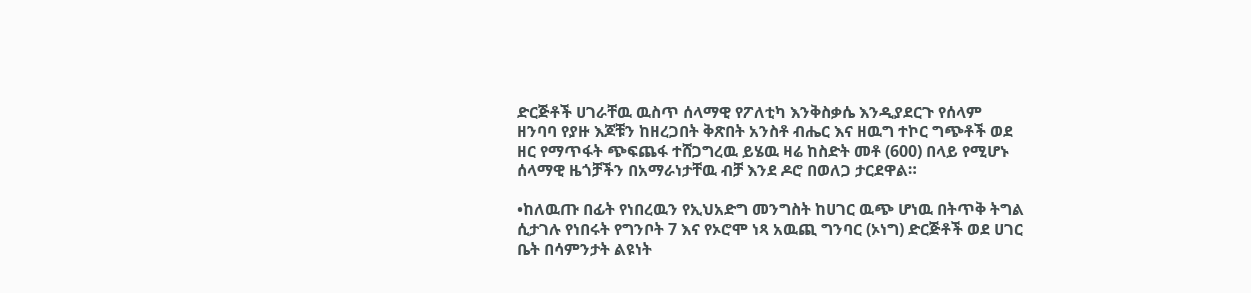ድርጅቶች ሀገራቸዉ ዉስጥ ሰላማዊ የፖለቲካ እንቅስቃሴ እንዲያደርጉ የሰላም ዘንባባ የያዙ እጆቹን ከዘረጋበት ቅጽበት አንስቶ ብሔር እና ዘዉግ ተኮር ግጭቶች ወደ ዘር የማጥፋት ጭፍጨፋ ተሸጋግረዉ ይሄዉ ዛሬ ከስድት መቶ (600) በላይ የሚሆኑ ሰላማዊ ዜጎቻችን በአማራነታቸዉ ብቻ እንደ ዶሮ በወለጋ ታርደዋል።

•ከለዉጡ በፊት የነበረዉን የኢህአድግ መንግስት ከሀገር ዉጭ ሆነዉ በትጥቅ ትግል ሲታገሉ የነበሩት የግንቦት 7 እና የኦሮሞ ነጻ አዉጪ ግንባር (ኦነግ) ድርጅቶች ወደ ሀገር ቤት በሳምንታት ልዩነት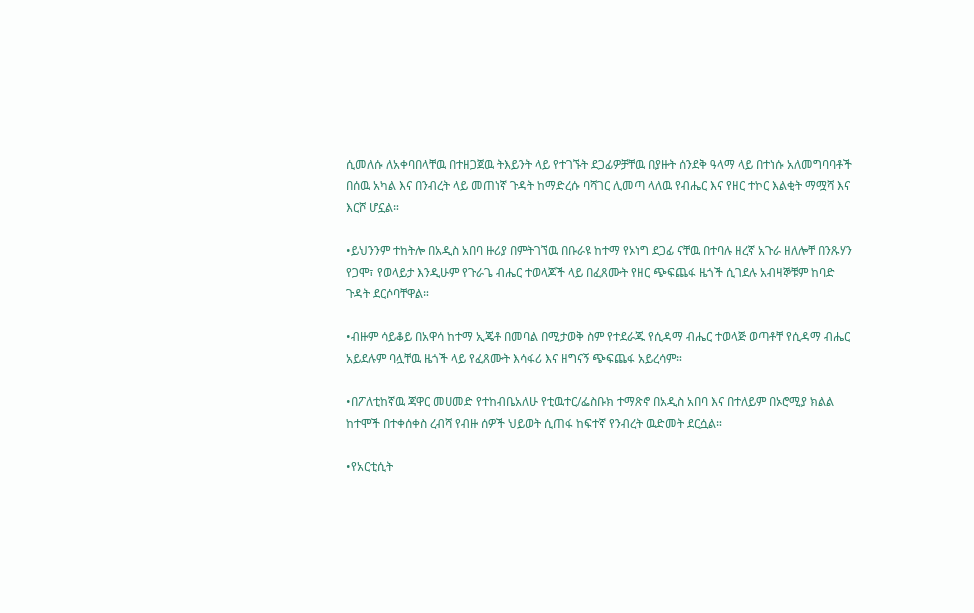ሲመለሱ ለአቀባበላቸዉ በተዘጋጀዉ ትእይንት ላይ የተገኙት ደጋፊዎቻቸዉ በያዙት ሰንደቅ ዓላማ ላይ በተነሱ አለመግባባቶች በሰዉ አካል እና በንብረት ላይ መጠነኛ ጉዳት ከማድረሱ ባሻገር ሊመጣ ላለዉ የብሔር እና የዘር ተኮር እልቂት ማሟሻ እና እርሾ ሆኗል።

•ይህንንም ተከትሎ በአዲስ አበባ ዙሪያ በምትገኘዉ በቡራዩ ከተማ የኦነግ ደጋፊ ናቸዉ በተባሉ ዘረኛ አጉራ ዘለሎቸ በንጹሃን የጋሞ፣ የወላይታ እንዲሁም የጉራጌ ብሔር ተወላጆች ላይ በፈጸሙት የዘር ጭፍጨፋ ዜጎች ሲገደሉ አብዛኞቹም ከባድ ጉዳት ደርሶባቸዋል።

•ብዙም ሳይቆይ በአዋሳ ከተማ ኢጄቶ በመባል በሚታወቅ ስም የተደራጁ የሲዳማ ብሔር ተወላጅ ወጣቶቸ የሲዳማ ብሔር አይደሉም ባሏቸዉ ዜጎች ላይ የፈጸሙት እሳፋሪ እና ዘግናኝ ጭፍጨፋ አይረሳም።

•በፖለቲከኛዉ ጃዋር መሀመድ የተከብቤአለሁ የቲዉተር/ፌስቡክ ተማጽኖ በአዲስ አበባ እና በተለይም በኦሮሚያ ክልል ከተሞች በተቀሰቀስ ረብሻ የብዙ ሰዎች ህይወት ሲጠፋ ከፍተኛ የንብረት ዉድመት ደርሷል።

•የአርቲሲት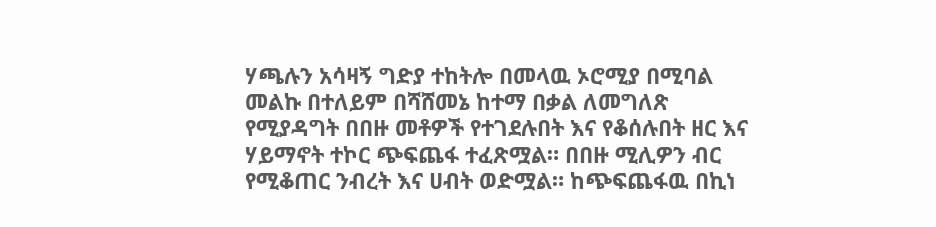ሃጫሉን አሳዛኝ ግድያ ተከትሎ በመላዉ ኦሮሚያ በሚባል መልኩ በተለይም በሻሸመኔ ከተማ በቃል ለመግለጽ የሚያዳግት በበዙ መቶዎች የተገደሉበት እና የቆሰሉበት ዘር እና ሃይማኖት ተኮር ጭፍጨፋ ተፈጽሟል። በበዙ ሚሊዎን ብር የሚቆጠር ንብረት እና ሀብት ወድሟል። ከጭፍጨፋዉ በኪነ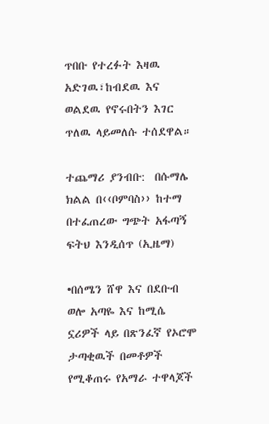ጥበቡ የተረፉት እዛዉ አድገዉ፣ከብደዉ እና ወልደዉ የኖሩበትን እገር ጥለዉ ላይመለሱ ተሰደዋል።

ተጨማሪ ያንብቡ:  በሱማሌ ክልል በ‹‹ቦምባስ›› ከተማ በተፈጠረው ግጭት አፋጣኝ ፍትህ እንዲሰጥ (ኢዜማ)

•በሰሜን ሸዋ እና በደቡብ ወሎ አጣዬ እና ከሚሴ ኗሪዎች ላይ በጽንፈኛ የኦሮሞ ታጣቂዉች በመቶዎች የሚቆጠሩ የአማራ ተዋላጆች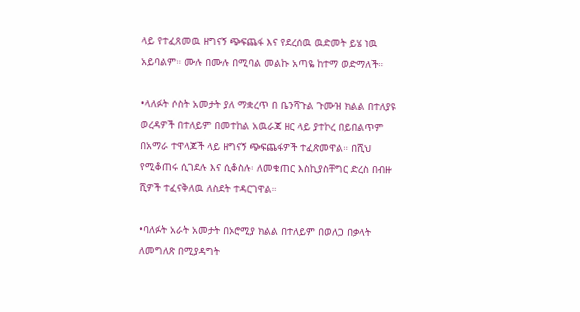ላይ የተፈጸመዉ ዘግናኝ ጭፍጨፋ እና የደረሰዉ ዉድመት ይሄ ነዉ አይባልም። ሙሉ በሙሉ በሚባል መልኩ አጣዬ ከተማ ወድማለች።

•ላለፉት ሶስት አመታት ያለ ማቋረጥ በ ቤንሻጉል ጉሙዝ ክልል በተለያዩ ወረዳዎች በተለይም በመተከል አዉራጃ ዘር ላይ ያተኮረ በይበልጥም በአማራ ተዋላጆች ላይ ዘግናኝ ጭፍጨፋዎች ተፈጽመዋል። በሺህ የሚቆጠሩ ሲገደሉ እና ሲቆስሉ፡ ለመቁጠር እስኪያስቸግር ድረስ በብዙ ሺዎች ተፈናቅለዉ ለስደት ተዳርገዋል።

•ባለፉት አራት አመታት በኦሮሚያ ክልል በተለይም በወለጋ በቃላት ለመግለጽ በሚያዳግት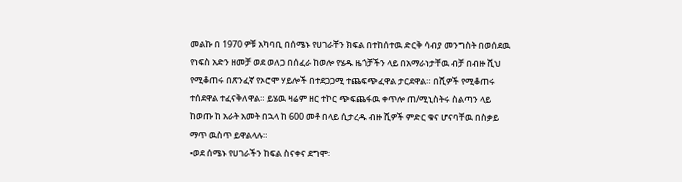መልኩ በ 1970 ዎቹ አካባቢ በሰሜኑ የሀገራቸን ክፍል በተከሰተዉ ድርቅ ሳብያ መንግስት በወሰደዉ የነፍስ አድን ዘመቻ ወደ ወለጋ በሰፈራ ከወሎ የሄዱ ዜጎቻችን ላይ በአማራነታቸዉ ብቻ በብዙ ሺህ የሚቆጠሩ በጽንፈኛ የኦሮሞ ሃይሎች በተደጋጋሚ ተጨፍጭፈዋል ታርደዋል። በሺዎች የሚቆጠሩ ተሰደዋል ተፈናቅለዋል። ይሄዉ ዛሬም ዘር ተኮር ጭፍጨፋዉ ቀጥሎ ጠ/ሚኒስትሩ ስልጣን ላይ ከወጡ ከ አራት አመት በኋላ ከ 600 መቶ በላይ ሲታረዱ ብዙ ሺዎች ምድር ቁና ሆናባቸዉ በስቃይ ማጥ ዉስጥ ይዋልላሉ።
•ወደ ሰሜኑ የሀገራችን ከፍል ስናቀና ደግሞ፡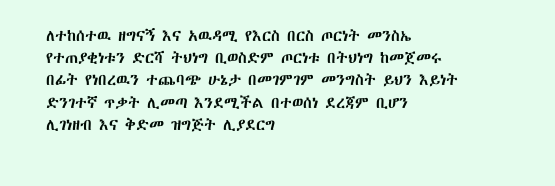ለተከሰተዉ ዘግናኝ እና አዉዳሚ የእርስ በርስ ጦርነት መንስኤ የተጠያቂነቱን ድርሻ ትህነግ ቢወስድም ጦርነቱ በትህነግ ከመጀመሩ በፊት የነበረዉን ተጨባጭ ሁኔታ በመገምገም መንግስት ይህን እይነት ድንገተኛ ጥቃት ሊመጣ እንደሚችል በተወሰነ ደረጃም ቢሆን ሊገነዘብ እና ቅድመ ዝግጅት ሊያደርግ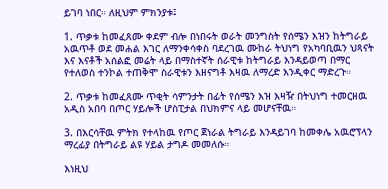ይገባ ነበር። ለዚህም ምክንያቱ፤

1. ጥቃቱ ከመፈጸሙ ቀደም ብሎ በነበሩት ወራት መንግስት የሰሜን እዝን ከትግራይ አዉጥቶ ወደ መሐል እገር ለማንቀሳቀስ ባደረገዉ ሙከራ ትህነግ የአካባቢዉን ህጻናት እና እናቶች አሰልፎ መሬት ላይ በማስተኛት ሰራዊቱ ከትግራይ እንዳይወጣ በማር የተለወስ ተንኮል ተጠቅሞ ስራዊቱን እዘናግቶ እዛዉ ለማረድ እንዲቀር ማድረጉ።

2. ጥቃቱ ከመፈጸሙ ጥቂት ሳምንታት በፊት የሰሜን እዝ እዛዥ በትህነግ ተመርዘዉ አዲስ አበባ በጦር ሃይሎች ሆስፒታል በህክምና ላይ መሆናቸዉ።

3. በእርሳቸዉ ምትክ የተላከዉ የጦር ጀነራል ትግራይ እንዳይገባ ከመቀሌ አዉሮፕላን ማረፊያ በትግራይ ልዩ ሃይል ታግዶ መመለሱ።

እነዚህ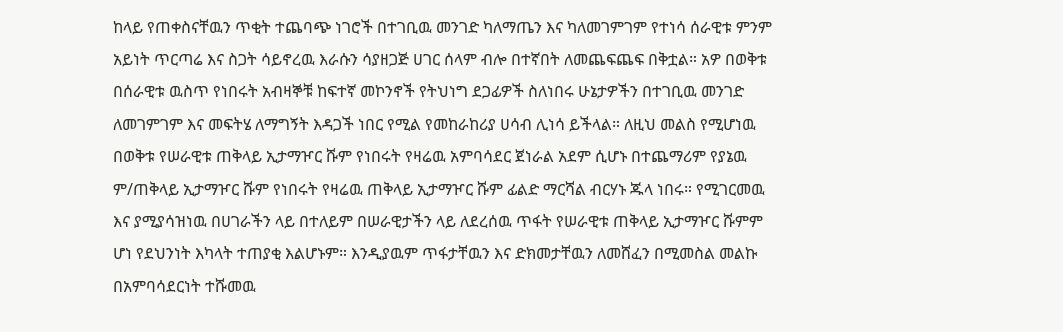ከላይ የጠቀስናቸዉን ጥቂት ተጨባጭ ነገሮች በተገቢዉ መንገድ ካለማጤን እና ካለመገምገም የተነሳ ሰራዊቱ ምንም አይነት ጥርጣሬ እና ስጋት ሳይኖረዉ እራሱን ሳያዘጋጅ ሀገር ሰላም ብሎ በተኛበት ለመጨፍጨፍ በቅቷል። አዎ በወቅቱ በሰራዊቱ ዉስጥ የነበሩት አብዛኞቹ ከፍተኛ መኮንኖች የትህነግ ደጋፊዎች ስለነበሩ ሁኔታዎችን በተገቢዉ መንገድ ለመገምገም እና መፍትሄ ለማግኝት እዳጋች ነበር የሚል የመከራከሪያ ሀሳብ ሊነሳ ይችላል። ለዚህ መልስ የሚሆነዉ በወቅቱ የሠራዊቱ ጠቅላይ ኢታማዦር ሹም የነበሩት የዛሬዉ አምባሳደር ጀነራል አደም ሲሆኑ በተጨማሪም የያኔዉ ም/ጠቅላይ ኢታማዦር ሹም የነበሩት የዛሬዉ ጠቅላይ ኢታማዦር ሹም ፊልድ ማርሻል ብርሃኑ ጁላ ነበሩ። የሚገርመዉ እና ያሚያሳዝነዉ በሀገራችን ላይ በተለይም በሠራዊታችን ላይ ለደረሰዉ ጥፋት የሠራዊቱ ጠቅላይ ኢታማዦር ሹምም ሆነ የደህንነት እካላት ተጠያቂ እልሆኑም። እንዲያዉም ጥፋታቸዉን እና ድክመታቸዉን ለመሸፈን በሚመስል መልኩ በአምባሳደርነት ተሹመዉ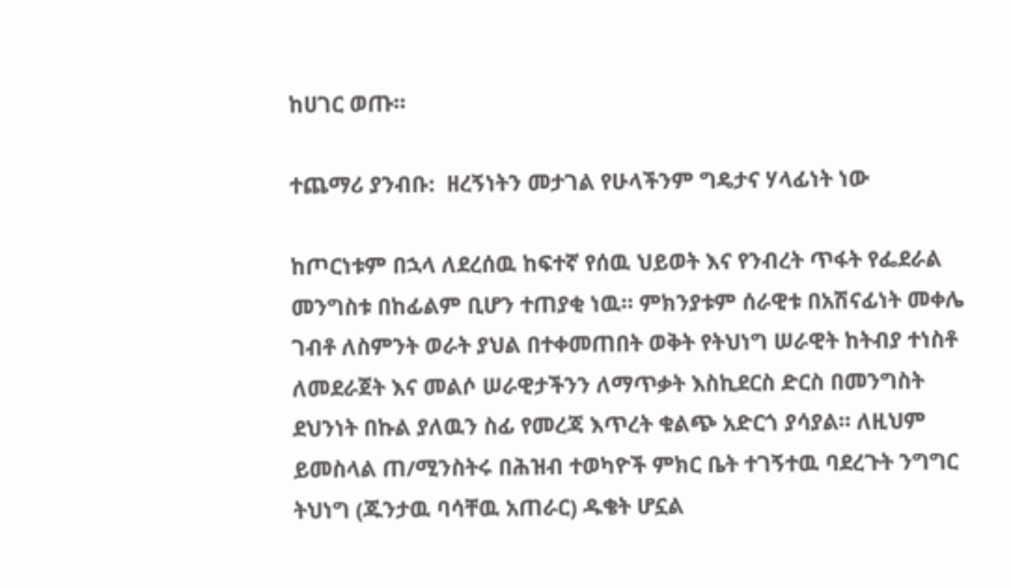ከሀገር ወጡ።

ተጨማሪ ያንብቡ:  ዘረኝነትን መታገል የሁላችንም ግዴታና ሃላፊነት ነው

ከጦርነቱም በኋላ ለደረሰዉ ከፍተኛ የሰዉ ህይወት እና የንብረት ጥፋት የፌደራል መንግስቱ በከፊልም ቢሆን ተጠያቂ ነዉ። ምክንያቱም ሰራዊቱ በአሽናፊነት መቀሌ ገብቶ ለስምንት ወራት ያህል በተቀመጠበት ወቅት የትህነግ ሠራዊት ከትብያ ተነስቶ ለመደራጀት እና መልሶ ሠራዊታችንን ለማጥቃት እስኪደርስ ድርስ በመንግስት ደህንነት በኩል ያለዉን ስፊ የመረጃ እጥረት ቁልጭ አድርጎ ያሳያል። ለዚህም ይመስላል ጠ/ሚንስትሩ በሕዝብ ተወካዮች ምክር ቤት ተገኝተዉ ባደረጉት ንግግር ትህነግ (ጁንታዉ ባሳቸዉ አጠራር) ዱቄት ሆኗል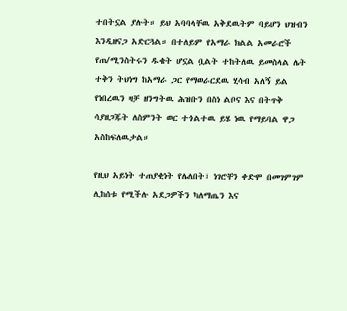ተበትኗል ያሉት። ይህ አባባላቸዉ አቅደዉትም ባይሆን ህዝብን እንዲዘናጋ አድርጓል። በተለይም የአማራ ክልል አመራሮች የጠ/ሚንስትሩን ዱቄት ሆኗል ቧልት ተከትለዉ ይመስላል ሌት ተቅን ትህነግ ከአማራ ጋር የማወራርደዉ ሂሳብ አለኝ ይል የነበረዉን ዛቻ ዘንግትዉ ሕዝቡን በስነ ልቦና እና በትጥቅ ሳያዘጋጁት ለስምንት ወር ተጎልተዉ ይሄ ነዉ የማይባል ዋጋ አስከፍለዉታል።

የዚህ አይነት ተጠያቂነት የሌለበት፣ ነገሮቸን ቀድሞ በመገምገም ሊከሰቱ የሚችሉ አደጋዎችን ካለማጤን እና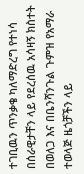ተገቢዉን ጥንቃቄ ካለማድረግ የተነሳ በሰራዊታቸን ላይ የደረሰዉ አሳዛኝ ክስተት በወለጋ እና በቤንሻንጉል ጉምዝ የአማራ ተወላጅ ዜጎቻችን ላይ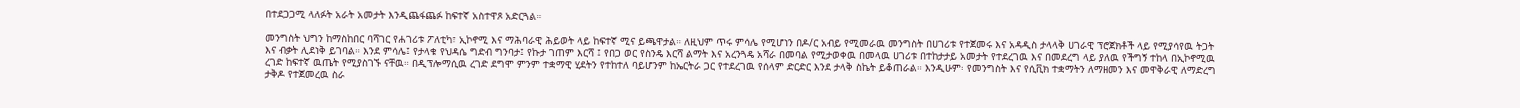በተደጋጋሚ ላለፉት አራት አመታት እንዲጨፋጨፉ ከፍተኛ አስተዋጾ አድርጓል።

መንግስት ህግን ከማስከበር ባሻገር የሐገሪቱ ፖለቲካ፣ ኢኮኖሚ እና ማሕባራዊ ሕይወት ላይ ከፍተኛ ሚና ይጫዋታል። ለዚህም ጥሩ ምሳሌ የሚሆነን በዶ/ር አብይ የሚመራዉ መንግስት በሀገሪቱ የተጀመሩ እና አዳዲስ ታላላቅ ሀገራዊ ፕሮጀክቶች ላይ የሚያሳየዉ ትጋት እና ብቃት ሊደነቅ ይገባል። እንደ ምሳሌ፤ የታላቁ የህዳሴ ግድብ ግንባታ፤ የኩታ ገጠም እርሻ ፤ የበጋ ወር የስንዴ እርሻ ልማት እና አረንጓዴ አሻራ በመባል የሚታወቀዉ በመላዉ ሀገሪቱ በተከታታይ አመታት የተደረገዉ እና በመደረግ ላይ ያለዉ የችግኝ ተከላ በኢኮኖሚዉ ረገድ ከፍተኛ ዉጤት የሚያስገኙ ናቸዉ። በዲፕሎማሲዉ ረገድ ደግሞ ምንም ተቋማዊ ሂደትን የተከተለ ባይሆንም ከኤርትራ ጋር የተደረገዉ የሰላም ድርድር እንደ ታላቅ ስኬት ይቆጠራል። እንዲሁም፡ የመንግስት እና የሲቪክ ተቋማትን ለማዘመን እና መዋቅራዊ ለማድረግ ታቅዶ የተጀመረዉ ስራ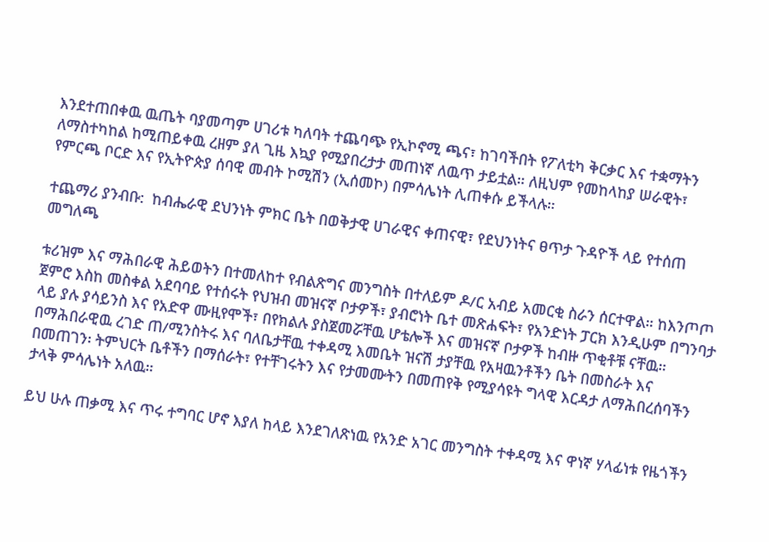እንደተጠበቀዉ ዉጤት ባያመጣም ሀገሪቱ ካለባት ተጨባጭ የኢኮኖሚ ጫና፣ ከገባችበት የፖለቲካ ቅርቃር እና ተቋማትን ለማስተካከል ከሚጠይቀዉ ረዘም ያለ ጊዜ እኳያ የሚያበረታታ መጠነኛ ለዉጥ ታይቷል። ለዚህም የመከላከያ ሠራዊት፣ የምርጫ ቦርድ እና የኢትዮጵያ ሰባዊ መብት ኮሚሽን (ኢሰመኮ) በምሳሌነት ሊጠቀሱ ይችላሉ።

ተጨማሪ ያንብቡ:  ከብሔራዊ ደህንነት ምክር ቤት በወቅታዊ ሀገራዊና ቀጠናዊ፣ የደህንነትና ፀጥታ ጉዳዮች ላይ የተሰጠ መግለጫ

ቱሪዝም እና ማሕበራዊ ሕይወትን በተመለከተ የብልጽግና መንግስት በተለይም ዶ/ር አብይ አመርቂ ስራን ሰርተዋል። ከእንጦጦ ጀምሮ እስከ መስቀል አደባባይ የተሰሩት የህዝብ መዝናኛ ቦታዎች፣ ያብሮነት ቤተ መጽሐፍት፣ የአንድነት ፓርክ እንዲሁም በግንባታ ላይ ያሉ ያሳይንስ እና የአድዋ ሙዚየሞች፣ በየክልሉ ያስጀመሯቸዉ ሆቴሎች እና መዝናኛ ቦታዎች ከብዙ ጥቂቶቹ ናቸዉ። በማሕበራዊዉ ረገድ ጠ/ሚንስትሩ እና ባለቤታቸዉ ተቀዳሚ እመቤት ዝናሽ ታያቸዉ የአዛዉንቶችን ቤት በመስራት እና በመጠገን፡ ትምህርት ቤቶችን በማሰራት፣ የተቸገሩትን እና የታመሙትን በመጠየቅ የሚያሳዩት ግላዊ እርዳታ ለማሕበረሰባችን ታላቅ ምሳሌነት አለዉ።

ይህ ሁሉ ጠቃሚ እና ጥሩ ተግባር ሆኖ እያለ ከላይ እንደገለጽነዉ የአንድ አገር መንግስት ተቀዳሚ እና ዋነኛ ሃላፊነቱ የዜጎችን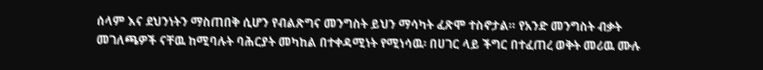ሰላም እና ደህንነትን ማስጠበቅ ሲሆን የብልጽግና መንግስት ይህን ማሳካት ፈጽሞ ተስኖታል። የአንድ መንግስት ብቃት መገለጫዎች ናቸዉ ከሚባሉት ባሕርያት መካከል በተቀዳሚነት የሚነሳዉ፡ በሀገር ላይ ችግር በተፈጠረ ወቅት መሪዉ ሙሉ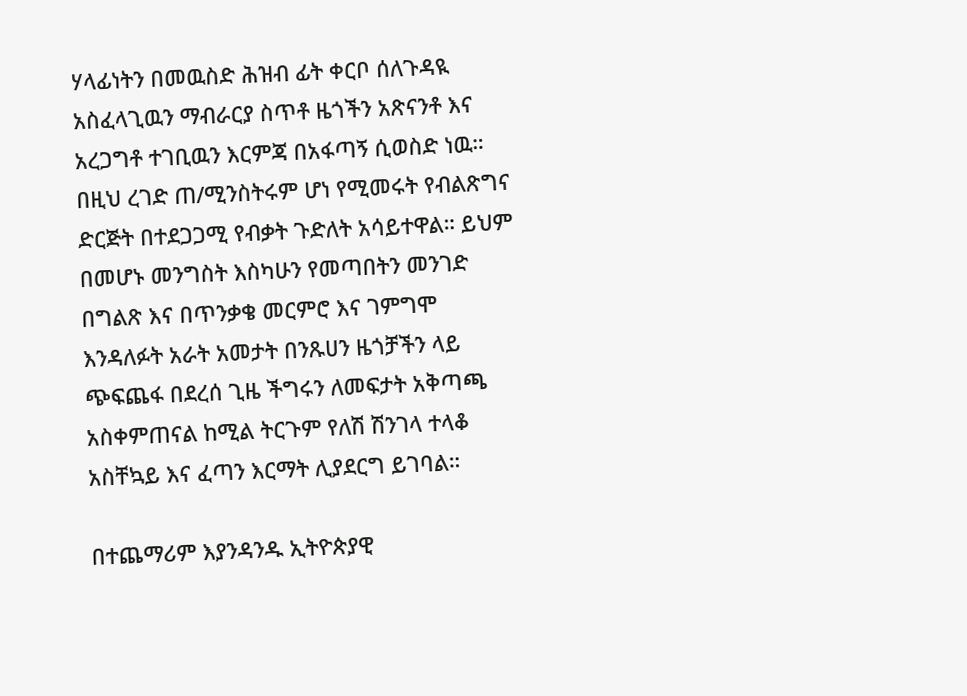ሃላፊነትን በመዉስድ ሕዝብ ፊት ቀርቦ ሰለጉዳዪ አስፈላጊዉን ማብራርያ ስጥቶ ዜጎችን አጽናንቶ እና አረጋግቶ ተገቢዉን እርምጃ በአፋጣኝ ሲወስድ ነዉ። በዚህ ረገድ ጠ/ሚንስትሩም ሆነ የሚመሩት የብልጽግና ድርጅት በተደጋጋሚ የብቃት ጉድለት አሳይተዋል። ይህም በመሆኑ መንግስት እስካሁን የመጣበትን መንገድ በግልጽ እና በጥንቃቄ መርምሮ እና ገምግሞ እንዳለፉት አራት አመታት በንጹሀን ዜጎቻችን ላይ ጭፍጨፋ በደረሰ ጊዜ ችግሩን ለመፍታት አቅጣጫ አስቀምጠናል ከሚል ትርጉም የለሽ ሽንገላ ተላቆ አስቸኳይ እና ፈጣን እርማት ሊያደርግ ይገባል።

በተጨማሪም እያንዳንዱ ኢትዮጵያዊ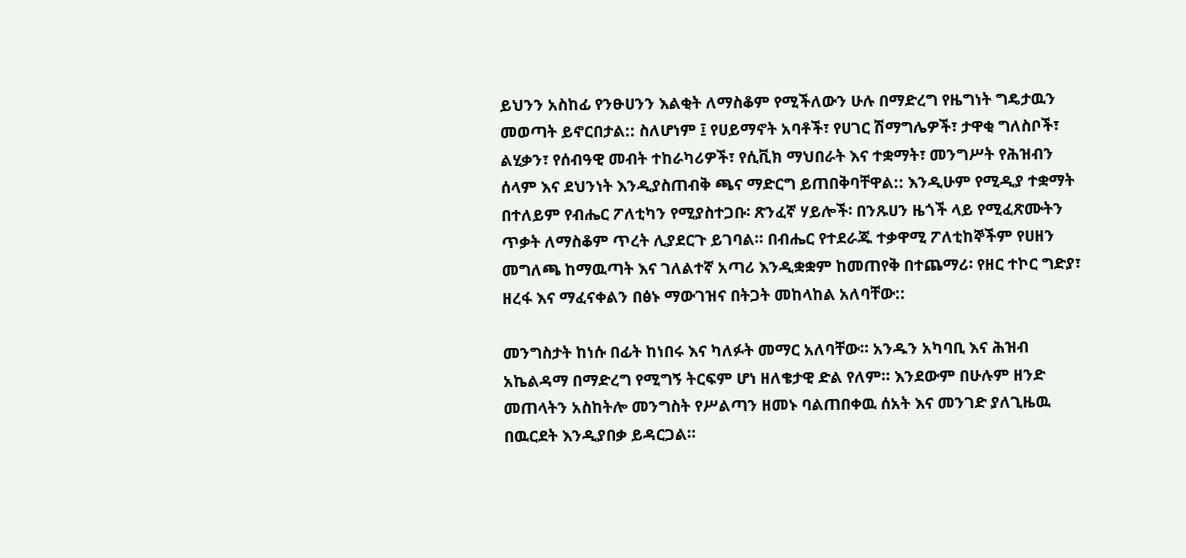ይህንን አስከፊ የንፁሀንን እልቂት ለማስቆም የሚችለውን ሁሉ በማድረግ የዜግነት ግዴታዉን መወጣት ይኖርበታል:: ስለሆነም ፤ የሀይማኖት አባቶች፣ የሀገር ሽማግሌዎች፣ ታዋቂ ግለስቦች፣ ልሂቃን፣ የሰብዓዊ መብት ተከራካሪዎች፣ የሲቪክ ማህበራት እና ተቋማት፣ መንግሥት የሕዝብን ሰላም እና ደህንነት እንዲያስጠብቅ ጫና ማድርግ ይጠበቅባቸዋል:: እንዲሁም የሚዲያ ተቋማት በተለይም የብሔር ፖለቲካን የሚያስተጋቡ፡ ጽንፈኛ ሃይሎች፡ በንጹሀን ዜጎች ላይ የሚፈጽሙትን ጥቃት ለማስቆም ጥረት ሊያደርጉ ይገባል። በብሔር የተደራጁ ተቃዋሚ ፖለቲከኞችም የሀዘን መግለጫ ከማዉጣት እና ገለልተኛ አጣሪ እንዲቋቋም ከመጠየቅ በተጨማሪ፡ የዘር ተኮር ግድያ፣ ዘረፋ እና ማፈናቀልን በፅኑ ማውገዝና በትጋት መከላከል አለባቸው::

መንግስታት ከነሱ በፊት ከነበሩ እና ካለፉት መማር አለባቸው። አንዱን አካባቢ እና ሕዝብ አኬልዳማ በማድረግ የሚግኝ ትርፍም ሆነ ዘለቄታዊ ድል የለም። እንደውም በሁሉም ዘንድ መጠላትን አስከትሎ መንግስት የሥልጣን ዘመኑ ባልጠበቀዉ ሰአት እና መንገድ ያለጊዜዉ በዉርደት እንዲያበቃ ይዳርጋል።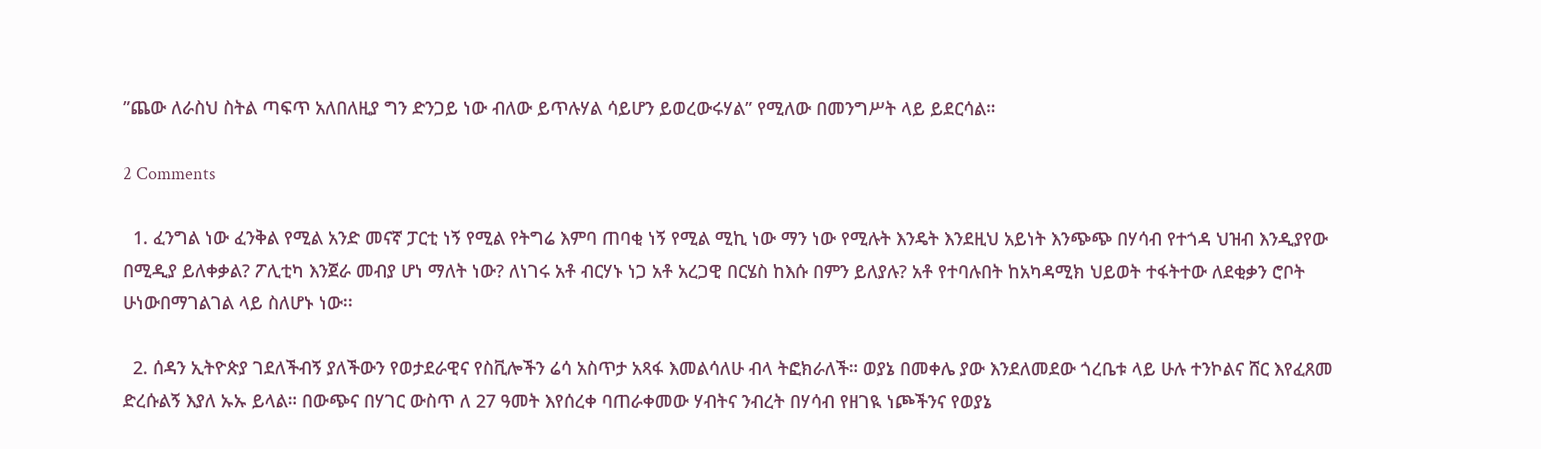”ጨው ለራስህ ስትል ጣፍጥ አለበለዚያ ግን ድንጋይ ነው ብለው ይጥሉሃል ሳይሆን ይወረውሩሃል” የሚለው በመንግሥት ላይ ይደርሳል።

2 Comments

  1. ፈንግል ነው ፈንቅል የሚል አንድ መናኛ ፓርቲ ነኝ የሚል የትግሬ እምባ ጠባቂ ነኝ የሚል ሚኪ ነው ማን ነው የሚሉት እንዴት እንደዚህ አይነት እንጭጭ በሃሳብ የተጎዳ ህዝብ እንዲያየው በሚዲያ ይለቀቃል? ፖሊቲካ እንጀራ መብያ ሆነ ማለት ነው? ለነገሩ አቶ ብርሃኑ ነጋ አቶ አረጋዊ በርሄስ ከእሱ በምን ይለያሉ? አቶ የተባሉበት ከአካዳሚክ ህይወት ተፋትተው ለደቂቃን ሮቦት ሁነውበማገልገል ላይ ስለሆኑ ነው፡፡

  2. ሰዳን ኢትዮጵያ ገደለችብኝ ያለችውን የወታደራዊና የስቪሎችን ሬሳ አስጥታ አጻፋ እመልሳለሁ ብላ ትፎክራለች። ወያኔ በመቀሌ ያው እንደለመደው ጎረቤቱ ላይ ሁሉ ተንኮልና ሸር እየፈጸመ ድረሱልኝ እያለ ኡኡ ይላል። በውጭና በሃገር ውስጥ ለ 27 ዓመት እየሰረቀ ባጠራቀመው ሃብትና ንብረት በሃሳብ የዘገዪ ነጮችንና የወያኔ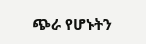ጭራ የሆኑትን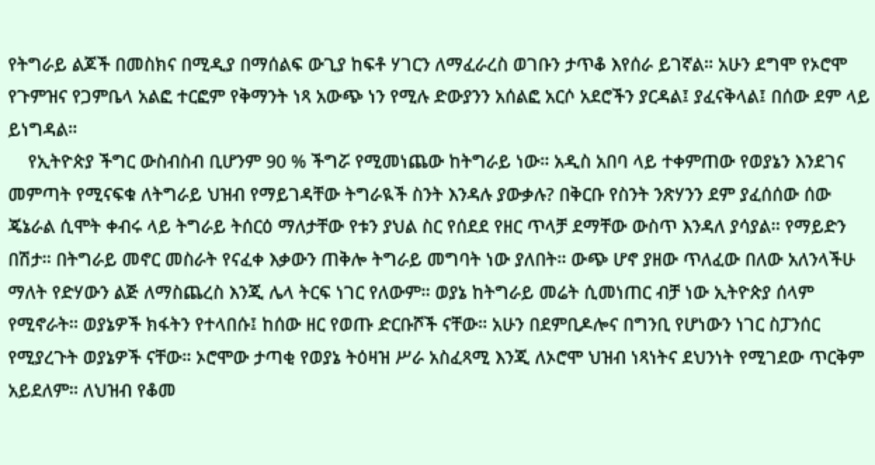የትግራይ ልጆች በመስክና በሚዲያ በማሰልፍ ውጊያ ከፍቶ ሃገርን ለማፈራረስ ወገቡን ታጥቆ እየሰራ ይገኛል። አሁን ደግሞ የኦሮሞ የጉምዝና የጋምቤላ አልፎ ተርፎም የቅማንት ነጻ አውጭ ነን የሚሉ ድውያንን አሰልፎ አርሶ አደሮችን ያርዳል፤ ያፈናቅላል፤ በሰው ደም ላይ ይነግዳል።
    የኢትዮጵያ ችግር ውስብስብ ቢሆንም 90 % ችግሯ የሚመነጨው ከትግራይ ነው። አዲስ አበባ ላይ ተቀምጠው የወያኔን እንደገና መምጣት የሚናፍቁ ለትግራይ ህዝብ የማይገዳቸው ትግራዪች ስንት እንዳሉ ያውቃሉ? በቅርቡ የስንት ንጽሃንን ደም ያፈሰሰው ሰው ጄኔራል ሲሞት ቀብሩ ላይ ትግራይ ትሰርዕ ማለታቸው የቱን ያህል ስር የሰደደ የዘር ጥላቻ ደማቸው ውስጥ እንዳለ ያሳያል። የማይድን በሽታ። በትግራይ መኖር መስራት የናፈቀ እቃውን ጠቅሎ ትግራይ መግባት ነው ያለበት። ውጭ ሆኖ ያዘው ጥለፈው በለው አለንላችሁ ማለት የድሃውን ልጅ ለማስጨረስ እንጂ ሌላ ትርፍ ነገር የለውም። ወያኔ ከትግራይ መሬት ሲመነጠር ብቻ ነው ኢትዮጵያ ሰላም የሚኖራት። ወያኔዎች ክፋትን የተላበሱ፤ ከሰው ዘር የወጡ ድርቡሾች ናቸው። አሁን በደምቢዶሎና በግንቢ የሆነውን ነገር ስፓንሰር የሚያረጉት ወያኔዎች ናቸው። ኦሮሞው ታጣቂ የወያኔ ትዕዛዝ ሥራ አስፈጻሚ እንጂ ለኦሮሞ ህዝብ ነጻነትና ደህንነት የሚገደው ጥርቅም አይደለም። ለህዝብ የቆመ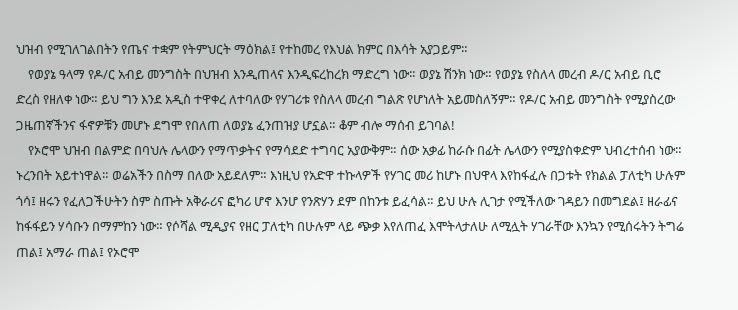ህዝብ የሚገለገልበትን የጤና ተቋም የትምህርት ማዕክል፤ የተከመረ የእህል ክምር በእሳት አያጋይም።
    የወያኔ ዓላማ የዶ/ር አብይ መንግስት በህዝብ እንዲጠላና እንዲፍረከረክ ማድረግ ነው። ወያኔ ሽንክ ነው። የወያኔ የስለላ መረብ ዶ/ር አብይ ቢሮ ድረስ የዘለቀ ነው። ይህ ግን እንደ አዲስ ተዋቀረ ለተባለው የሃገሪቱ የስለላ መረብ ግልጽ የሆነለት አይመስለኝም። የዶ/ር አብይ መንግስት የሚያስረው ጋዜጠኛችንና ፋኖዎቹን መሆኑ ደግሞ የበለጠ ለወያኔ ፈንጠዝያ ሆኗል። ቆም ብሎ ማሰብ ይገባል!
    የኦሮሞ ህዝብ በልምድ በባህሉ ሌላውን የማጥቃትና የማሳደድ ተግባር አያውቅም። ሰው አቃፊ ከራሱ በፊት ሌላውን የሚያስቀድም ህብረተሰብ ነው። ኑረንበት አይተነዋል። ወሬአችን በስማ በለው አይደለም። እነዚህ የአድዋ ተኩላዎች የሃገር መሪ ከሆኑ በህዋላ እየከፋፈሉ በጋቱት የክልል ፓለቲካ ሁሉም ጎሳ፤ ዘሩን የፈለጋችሁትን ስም ስጡት አቅራሪና ፎካሪ ሆኖ እንሆ የንጽሃን ደም በከንቱ ይፈሳል። ይህ ሁሉ ሊገታ የሚችለው ገዳይን በመግደል፤ ዘራፊና ከፋፋይን ሃሳቡን በማምከን ነው። የሶሻል ሚዲያና የዘር ፓለቲካ በሁሉም ላይ ጭቃ እየለጠፈ እሞትላታለሁ ለሚሏት ሃገራቸው እንኳን የሚሰሩትን ትግሬ ጠል፤ አማራ ጠል፤ የኦሮሞ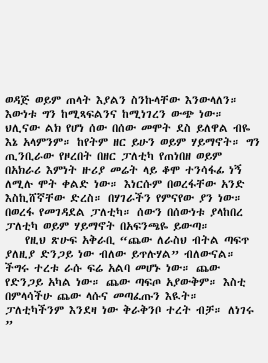ወዳጅ ወይም ጠላት እያልን ስንኩላቸው እንውላለን። እውነቱ ግን ከሚጻፍልንና ከሚነገረን ውጭ ነው። ህሊናው ልክ የሆነ ሰው በሰው መሞት ደስ ይለዋል ብዬ እኔ አላምንም። ከየትም ዘር ይሁን ወይም ሃይማኖት። ግን ጢንቢራው የዞረበት በዘር ፓለቲካ የጠነበዘ ወይም በአክራሪ እምነት ዙሪያ መሬት ላይ ቆሞ ተንሳፋፊ ነኝ ለሚሉ ሞት ቀልድ ነው። እነርሱም በወረፋቸው አንድ እስኪሸኛቸው ድረስ። በሃገራችን የምናየው ያን ነው። በወረፋ የመገዳደል ፓለቲካ። ሰውን በሰውነቱ ያላከበረ ፓለቲካ ወይም ሃይማኖት በአፍንጫዬ ይውጣ።
    የዚህ ጽሁፍ አቅራቢ “ጨው ለራስህ ብትል ጣፍጥ ያለዚያ ድንጋይ ነው ብለው ይጥሉሃል” ብለውናል። ችግሩ ተረቱ ራሱ ፍሬ አልባ መሆኑ ነው። ጨው የድንጋይ አካል ነው። ጨው ጣፍጦ አያውቅም። እስቲ በምላሳችሁ ጨው ላሱና መጣፈጡን እዪት። ፓለቲካችንም እንደዛ ነው ቅራቅንቦ ተረት ብቻ። ለነገሩ ”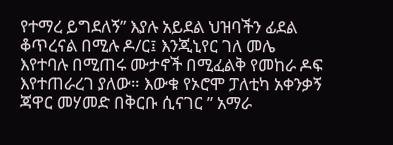የተማረ ይግደለኝ” እያሉ አይደል ህዝባችን ፊደል ቆጥረናል በሚሉ ዶ/ር፤ እንጂኒየር ገለ መሌ እየተባሉ በሚጠሩ ሙታኖች በሚፈልቅ የመከራ ዶፍ እየተጠራረገ ያለው። እውቁ የኦሮሞ ፓለቲካ አቀንቃኝ ጃዋር መሃመድ በቅርቡ ሲናገር ” አማራ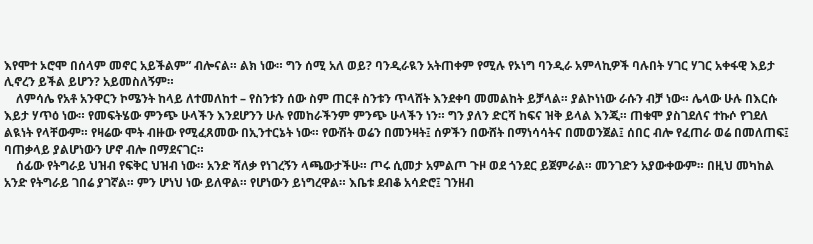እየሞተ ኦሮሞ በሰላም መኖር አይችልም” ብሎናል። ልክ ነው። ግን ሰሚ አለ ወይ? ባንዲራዪን አትጠቀም የሚሉ የኦነግ ባንዲራ አምላኪዎች ባሉበት ሃገር ሃገር አቀፋዊ እይታ ሊኖረን ይችል ይሆን? አይመስለኝም።
    ለምሳሌ የአቶ አንዋርን ኮሜንት ከላይ ለተመለከተ – የስንቱን ሰው ስም ጠርቶ ስንቱን ጥላሸት እንደቀባ መመልከት ይቻላል። ያልኮነነው ራሱን ብቻ ነው። ሌላው ሁሉ በእርሱ እይታ ሃጥዕ ነው። የመፍትሄው ምንጭ ሁላችን እንደሆንን ሁሉ የመከራችንም ምንጭ ሁላችን ነን። ግን ያለን ድርሻ ከፍና ዝቅ ይላል እንጂ። ጠቁሞ ያስገደለና ተኩሶ የገደለ ልዪነት የላቸውም። የዛሬው ሞት ብዙው የሚፈጸመው በኢንተርኔት ነው። የውሽት ወሬን በመንዛት፤ ሰዎችን በውሸት በማነሳሳትና በመወንጀል፤ ሰበር ብሎ የፈጠራ ወሬ በመለጠፍ፤ ባጠቃላይ ያልሆነውን ሆኖ ብሎ በማደናገር።
    ሰፊው የትግራይ ህዝብ የፍቅር ህዝብ ነው። አንድ ሻለቃ የነገረኝን ላጫውታችሁ። ጦሩ ሲመታ አምልጦ ጉዞ ወደ ጎንደር ይጀምራል። መንገድን አያውቀውም። በዚህ መካከል አንድ የትግራይ ገበሬ ያገኛል። ምን ሆነህ ነው ይለዋል። የሆነውን ይነግረዋል። እቤቱ ደብቆ አሳድሮ፤ ገንዘብ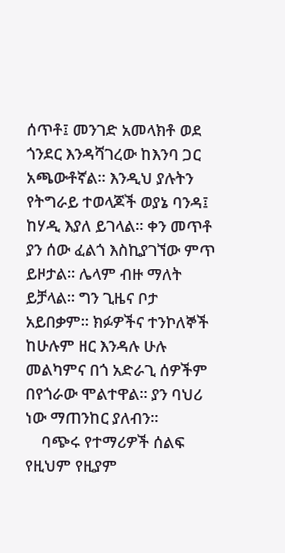ሰጥቶ፤ መንገድ አመላክቶ ወደ ጎንደር እንዳሻገረው ከእንባ ጋር አጫውቶኛል። እንዲህ ያሉትን የትግራይ ተወላጆች ወያኔ ባንዳ፤ ከሃዲ እያለ ይገላል። ቀን መጥቶ ያን ሰው ፈልጎ እስኪያገኘው ምጥ ይዞታል። ሌላም ብዙ ማለት ይቻላል። ግን ጊዜና ቦታ አይበቃም። ክፉዎችና ተንኮለኞች ከሁሉም ዘር እንዳሉ ሁሉ መልካምና በጎ አድራጊ ሰዎችም በየጎራው ሞልተዋል። ያን ባህሪ ነው ማጠንከር ያለብን።
    ባጭሩ የተማሪዎች ሰልፍ የዚህም የዚያም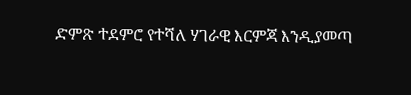ድምጽ ተደምሮ የተሻለ ሃገራዊ እርምጃ እንዲያመጣ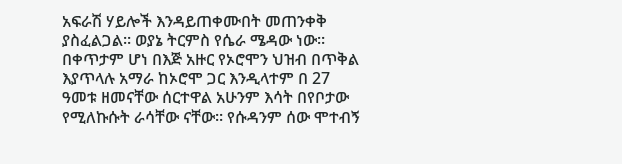አፍራሽ ሃይሎች እንዳይጠቀሙበት መጠንቀቅ ያስፈልጋል። ወያኔ ትርምስ የሴራ ሜዳው ነው። በቀጥታም ሆነ በእጅ አዙር የኦሮሞን ህዝብ በጥቅል እያጥላሉ አማራ ከኦሮሞ ጋር እንዲላተም በ 27 ዓመቱ ዘመናቸው ሰርተዋል አሁንም እሳት በየቦታው የሚለኩሱት ራሳቸው ናቸው። የሱዳንም ሰው ሞተብኝ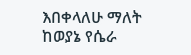እበቀላለሁ ማለት ከወያኔ የሴራ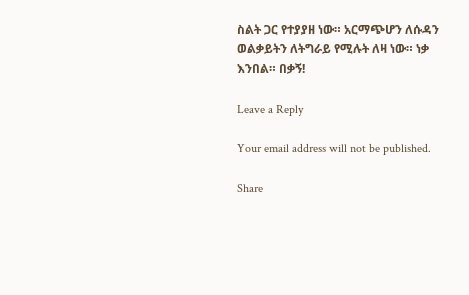ስልት ጋር የተያያዘ ነው። አርማጭሆን ለሱዳን ወልቃይትን ለትግራይ የሚሉት ለዛ ነው። ነቃ እንበል። በቃኝ!

Leave a Reply

Your email address will not be published.

Share